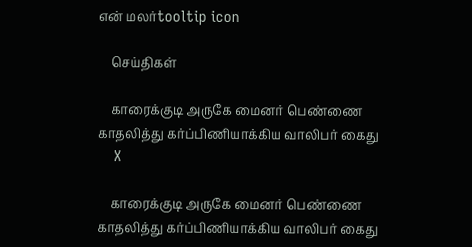என் மலர்tooltip icon

    செய்திகள்

    காரைக்குடி அருகே மைனர் பெண்ணை காதலித்து கர்ப்பிணியாக்கிய வாலிபர் கைது
    X

    காரைக்குடி அருகே மைனர் பெண்ணை காதலித்து கர்ப்பிணியாக்கிய வாலிபர் கைது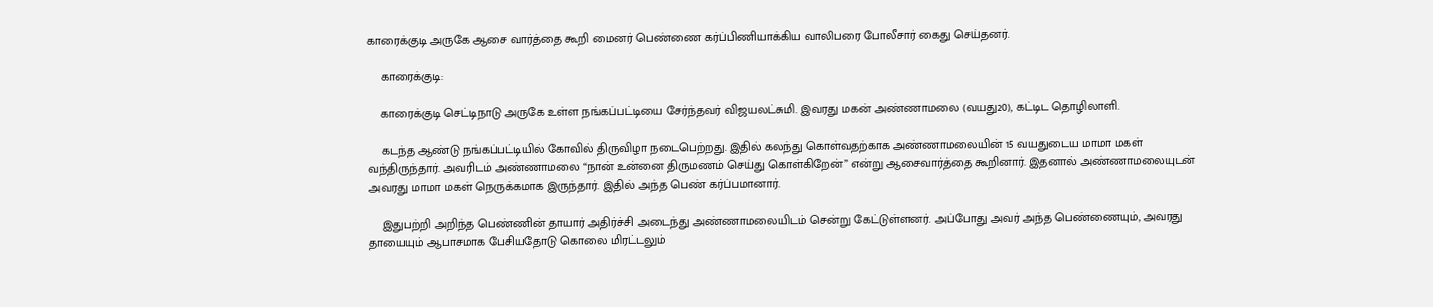காரைக்குடி அருகே ஆசை வார்த்தை கூறி மைனர் பெண்ணை கர்ப்பிணியாக்கிய வாலிபரை போலீசார் கைது செய்தனர்.

    காரைக்குடி:

    காரைக்குடி செட்டிநாடு அருகே உள்ள நங்கப்பட்டியை சேர்ந்தவர் விஜயலட்சுமி. இவரது மகன் அண்ணாமலை (வயது20), கட்டிட தொழிலாளி.

    கடந்த ஆண்டு நங்கப்பட்டியில் கோவில் திருவிழா நடைபெற்றது. இதில் கலந்து கொள்வதற்காக அண்ணாமலையின் 15 வயதுடைய மாமா மகள் வந்திருந்தார். அவரிடம் அண்ணாமலை “நான் உன்னை திருமணம் செய்து கொள்கிறேன்” என்று ஆசைவார்த்தை கூறினார். இதனால் அண்ணாமலையுடன் அவரது மாமா மகள் நெருக்கமாக இருந்தார். இதில் அந்த பெண் கர்ப்பமானார்.

    இதுபற்றி அறிந்த பெண்ணின் தாயார் அதிர்ச்சி அடைந்து அண்ணாமலையிடம் சென்று கேட்டுள்ளனர். அப்போது அவர் அந்த பெண்ணையும், அவரது தாயையும் ஆபாசமாக பேசியதோடு கொலை மிரட்டலும்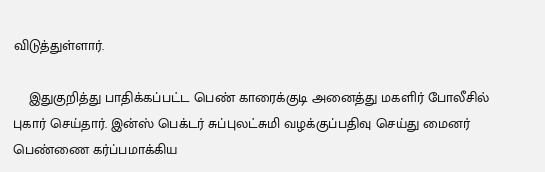விடுத்துள்ளார்.

    இதுகுறித்து பாதிக்கப்பட்ட பெண் காரைக்குடி அனைத்து மகளிர் போலீசில் புகார் செய்தார். இன்ஸ் பெக்டர் சுப்புலட்சுமி வழக்குப்பதிவு செய்து மைனர் பெண்ணை கர்ப்பமாக்கிய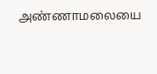அண்ணாமலையை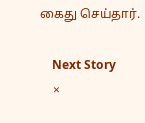கைது செய்தார்.

    Next Story
    ×